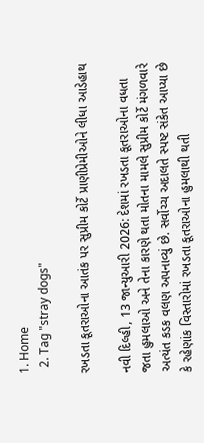1. Home
  2. Tag "stray dogs"

રખડતા કૂતરાઓના આતંક પર સુપ્રીમ કોર્ટે પ્રાણીપ્રેમીઓને લીધા આડેહાથ

નવી દિલ્હી, 13 જાન્યુઆરી 2026: દેશમાં રખડતા કૂતરાઓના વધતા જતા હુમલાઓ અને તેના કારણે થતા મોતના મામલે સુપ્રીમ કોર્ટે મંગળવારે અત્યંત કડક વલણ અપનાવ્યું છે. સર્વોચ્ચ અદાલતે સ્પષ્ટ સંકેત આપ્યા છે કે રહેણાંક વિસ્તારોમાં રખડતા કૂતરાઓના હુમલાથી થતી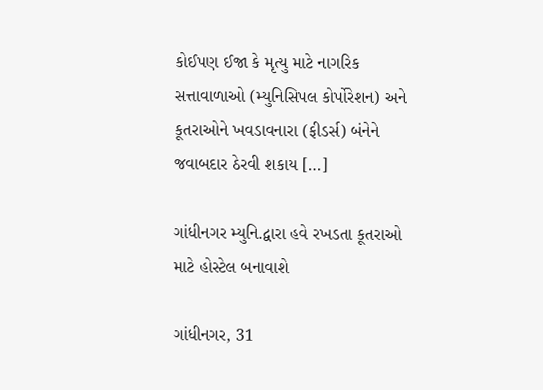કોઈપણ ઈજા કે મૃત્યુ માટે નાગરિક સત્તાવાળાઓ (મ્યુનિસિપલ કોર્પોરેશન) અને કૂતરાઓને ખવડાવનારા (ફીડર્સ) બંનેને જવાબદાર ઠેરવી શકાય […]

ગાંધીનગર મ્યુનિ.દ્વારા હવે રખડતા કૂતરાઓ માટે હોસ્ટેલ બનાવાશે

ગાંધીનગર, 31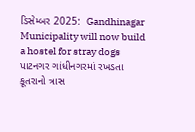ડિસેમ્બર 2025:  Gandhinagar Municipality will now build a hostel for stray dogs  પાટનગર ગાંધીનગરમાં રખડતા કૂતરાનો ત્રાસ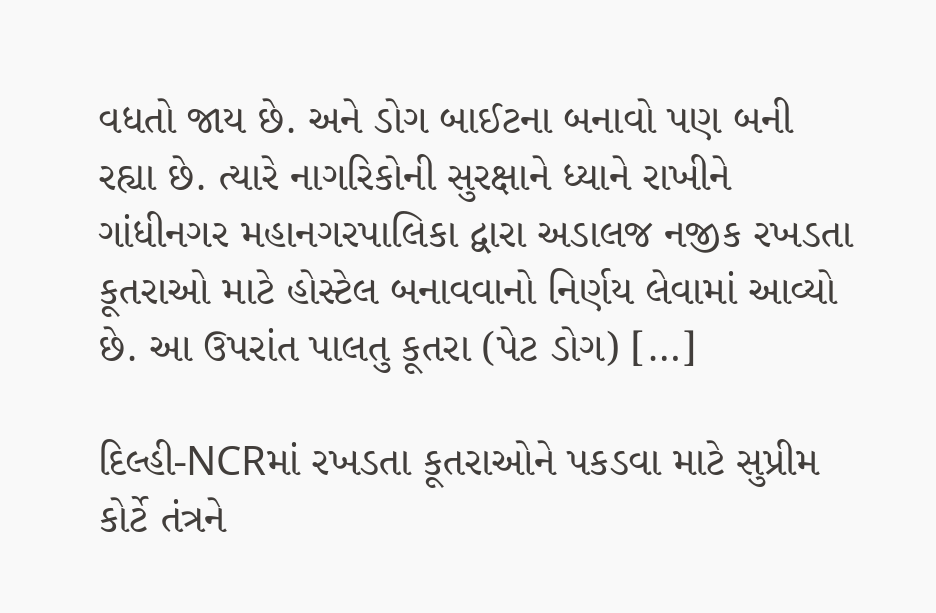વધતો જાય છે. અને ડોગ બાઈટના બનાવો પણ બની રહ્યા છે. ત્યારે નાગરિકોની સુરક્ષાને ધ્યાને રાખીને ગાંધીનગર મહાનગરપાલિકા દ્વારા અડાલજ નજીક રખડતા કૂતરાઓ માટે હોસ્ટેલ બનાવવાનો નિર્ણય લેવામાં આવ્યો છે. આ ઉપરાંત પાલતુ કૂતરા (પેટ ડોગ) […]

દિલ્હી-NCRમાં રખડતા કૂતરાઓને પકડવા માટે સુપ્રીમ કોર્ટે તંત્રને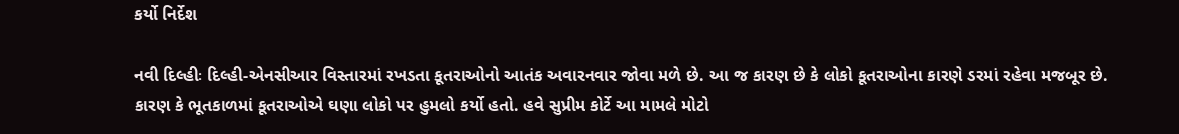કર્યો નિર્દેશ

નવી દિલ્હીઃ દિલ્હી-એનસીઆર વિસ્તારમાં રખડતા કૂતરાઓનો આતંક અવારનવાર જોવા મળે છે. આ જ કારણ છે કે લોકો કૂતરાઓના કારણે ડરમાં રહેવા મજબૂર છે. કારણ કે ભૂતકાળમાં કૂતરાઓએ ઘણા લોકો પર હુમલો કર્યો હતો. હવે સુપ્રીમ કોર્ટે આ મામલે મોટો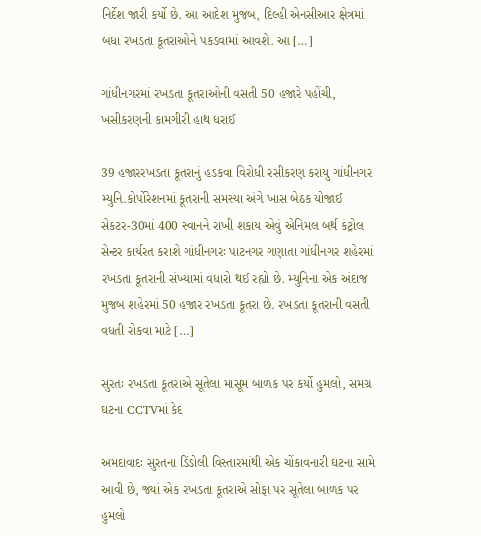નિર્દેશ જારી કર્યો છે. આ આદેશ મુજબ, દિલ્હી એનસીઆર ક્ષેત્રમાં બધા રખડતા કૂતરાઓને પકડવામાં આવશે. આ […]

ગાંધીનગરમાં રખડતા કૂતરાઓની વસતી 50 હજારે પહોંચી, ખસીકરણની કામગીરી હાથ ધરાઈ

39 હજારરખડતા કૂતરાનું હડકવા વિરોધી રસીકરણ કરાયુ ગાંધીનગર મ્યુનિ.કોર્પોરેશનમાં કૂતરાની સમસ્યા અંગે ખાસ બેઠક યોજાઈ સેકટર-30માં 400 સ્વાનને રાખી શકાય એવું એનિમલ બર્થ કંટ્રોલ સેન્ટર કાર્યરત કરાશે ગાંધીનગરઃ પાટનગર ગણાતા ગાંધીનગર શહેરમાં રખડતા કૂતરાની સંખ્યામાં વધારો થઈ રહ્યો છે. મ્યુનિના એક અંદાજ મુજબ શહેરમાં 50 હજાર રખડતા કૂતરા છે. રખડતા કૂતરાની વસતી વધતી રોકવા માટે […]

સુરતઃ રખડતા કૂતરાએ સૂતેલા માસૂમ બાળક પર કર્યો હુમલો, સમગ્ર ઘટના CCTVમાં કેદ

અમદાવાદઃ સુરતના ડિંડોલી વિસ્તારમાંથી એક ચોંકાવનારી ઘટના સામે આવી છે, જ્યાં એક રખડતા કૂતરાએ સોફા પર સૂતેલા બાળક પર હુમલો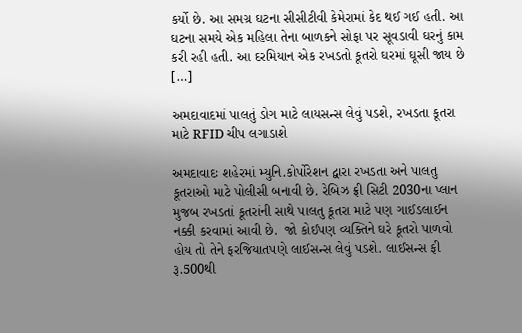કર્યો છે. આ સમગ્ર ઘટના સીસીટીવી કેમેરામાં કેદ થઈ ગઈ હતી. આ ઘટના સમયે એક મહિલા તેના બાળકને સોફા પર સૂવડાવી ઘરનું કામ કરી રહી હતી. આ દરમિયાન એક રખડતો કૂતરો ઘરમાં ઘૂસી જાય છે […]

અમદાવાદમાં પાલતું ડોગ માટે લાયસન્સ લેવું પડશે, રખડતા કૂતરા માટે RFID ચીપ લગાડાશે

અમદાવાદઃ શહેરમાં મ્યુનિ.કોર્પોરેશન દ્વારા રખડતા અને પાલતુ કૂતરાઓ માટે પોલીસી બનાવી છે. રેબિઝ ફ્રી સિટી 2030ના પ્લાન મુજબ રખડતાં કૂતરાંની સાથે પાલતુ કૂતરા માટે પણ ગાઈડલાઈન નક્કી કરવામાં આવી છે.  જો કોઈપણ વ્યક્તિને ઘરે કૂતરો પાળવો હોય તો તેને ફરજિયાતપણે લાઈસન્સ લેવું પડશે. લાઈસન્સ ફી રૂ.500થી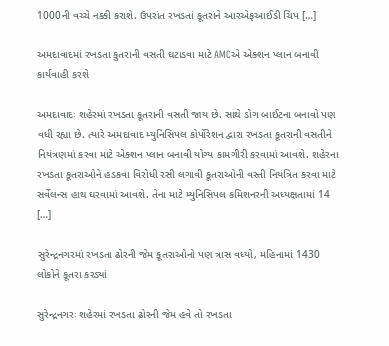1000ની વચ્ચે નક્કી કરાશે. ઉપરાંત રખડતાં કૂતરાંને આરએફઆઈડી ચિપ […]

અમદાવાદમાં રખડતા કુતરાની વસતી ઘટાડવા માટે AMCએ એક્શન પ્લાન બનાવી કાર્યવાહી કરશે

અમદાવાદઃ શહેરમાં રખડતા કૂતરાની વસતી જાય છે. સાથે ડોગ બાઈટના બનાવો પણ વધી રહ્યા છે. ત્યારે અમદાવાદ મ્યુનિસિપલ કોર્પોરેશન દ્વારા રખડતા કૂતરાની વસતીને નિયંત્રણમાં કરવા માટે એક્શન પ્લાન બનાવી યોગ્ય કામગીરી કરવામાં આવશે. શહેરના રખડતા કૂતરાઓને હડકવા વિરોધી રસી લગાવી કૂતરાઓની વસ્તી નિયંત્રિત કરવા માટે સર્વેલન્સ હાથ ઘરવામાં આવશે. તેના માટે મ્યુનિસિપલ કમિશનરની અધ્યક્ષતામાં 14 […]

સુરેન્દ્રનગરમાં રખડતા ઢોરની જેમ કૂતરાઓનો પણ ત્રાસ વધ્યો, મહિનામાં 1430 લોકોને કૂતરા કરડ્યાં

સુરેન્દ્રનગરઃ શહેરમાં રખડતા ઢોરની જેમ હવે તો રખડતા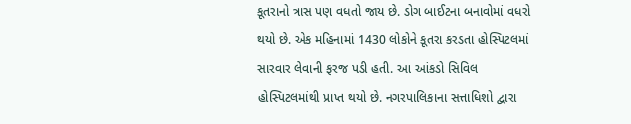કૂતરાનો ત્રાસ પણ વધતો જાય છે. ડોગ બાઈટના બનાવોમાં વધરો થયો છે. એક મહિનામાં 1430 લોકોને કૂતરા કરડતા હોસ્પિટલમાં સારવાર લેવાની ફરજ પડી હતી. આ આંકડો સિવિલ હોસ્પિટલમાંથી પ્રાપ્ત થયો છે. નગરપાલિકાના સત્તાધિશો દ્વારા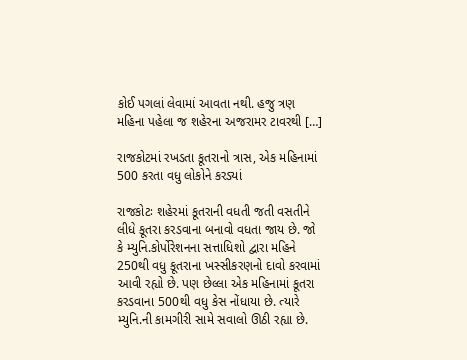કોઈ પગલાં લેવામાં આવતા નથી. હજુ ત્રણ મહિના પહેલા જ શહેરના અજરામર ટાવરથી […]

રાજકોટમાં રખડતા કૂતરાનો ત્રાસ, એક મહિનામાં 500 કરતા વધુ લોકોને કરડ્યાં

રાજકોટઃ શહેરમાં કૂતરાની વધતી જતી વસતીને લીધે કૂતરા કરડવાના બનાવો વધતા જાય છે. જો કે મ્યુનિ.કોર્પોરેશનના સત્તાધિશો દ્વારા મહિને 250થી વધુ કૂતરાના ખસ્સીકરણનો દાવો કરવામાં આવી રહ્યો છે. પણ છેલ્લા એક મહિનામાં કૂતરા કરડવાના 500થી વધુ કેસ નોંધાયા છે. ત્યારે મ્યુનિ.ની કામગીરી સામે સવાલો ઊઠી રહ્યા છે.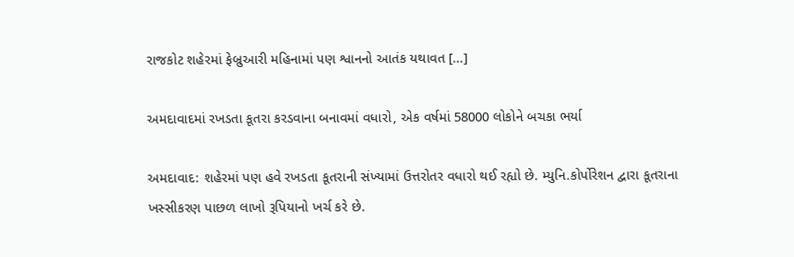રાજકોટ શહેરમાં ફેબ્રુઆરી મહિનામાં પણ શ્વાનનો આતંક યથાવત […]

અમદાવાદમાં રખડતા કૂતરા કરડવાના બનાવમાં વધારો, એક વર્ષમાં 58000 લોકોને બચકા ભર્યા

અમદાવાદ: શહેરમાં પણ હવે રખડતા કૂતરાની સંખ્યામાં ઉત્તરોતર વધારો થઈ રહ્યો છે. મ્યુનિ.કોર્પોરેશન દ્વારા કૂતરાના ખસ્સીકરણ પાછળ લાખો રૂપિયાનો ખર્ચ કરે છે.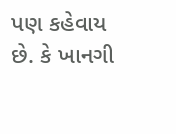પણ કહેવાય છે. કે ખાનગી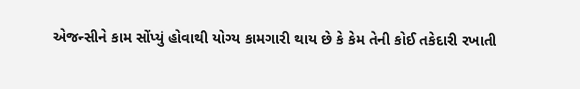એજન્સીને કામ સોંપ્યું હોવાથી યોગ્ય કામગારી થાય છે કે કેમ તેની કોઈ તકેદારી રખાતી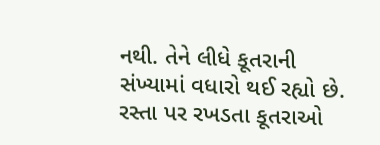નથી. તેને લીધે કૂતરાની સંખ્યામાં વધારો થઈ રહ્યો છે. રસ્તા પર રખડતા કૂતરાઓ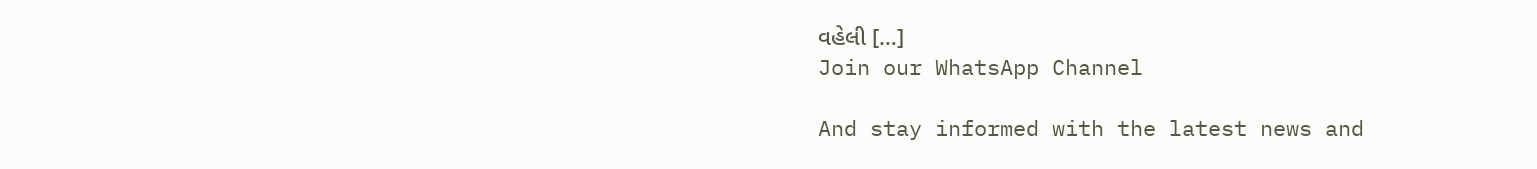વહેલી […]
Join our WhatsApp Channel

And stay informed with the latest news and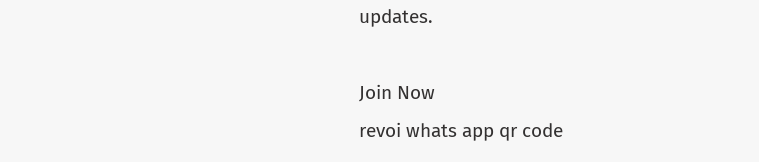updates.

Join Now
revoi whats app qr code